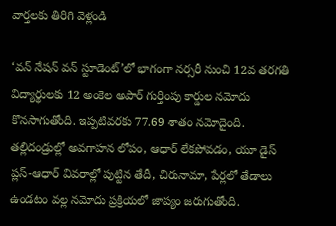వార్తలకు తిరిగి వెళ్లండి

‘వన్ నేషన్ వన్ స్టూడెంట్’లో భాగంగా నర్సరీ నుంచి 12వ తరగతి విద్యార్థులకు 12 అంకెల అపార్ గుర్తింపు కార్డుల నమోదు కొనసాగుతోంది. ఇప్పటివరకు 77.69 శాతం నమోదైంది.
తల్లిదండ్రుల్లో అవగాహన లోపం, ఆధార్ లేకపోవడం, యూ డైస్ ప్లస్-ఆధార్ వివరాల్లో పుట్టిన తేదీ, చిరునామా, పేర్లలో తేడాలు ఉండటం వల్ల నమోదు ప్రక్రియలో జాప్యం జరుగుతోంది.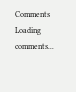Comments
Loading comments...